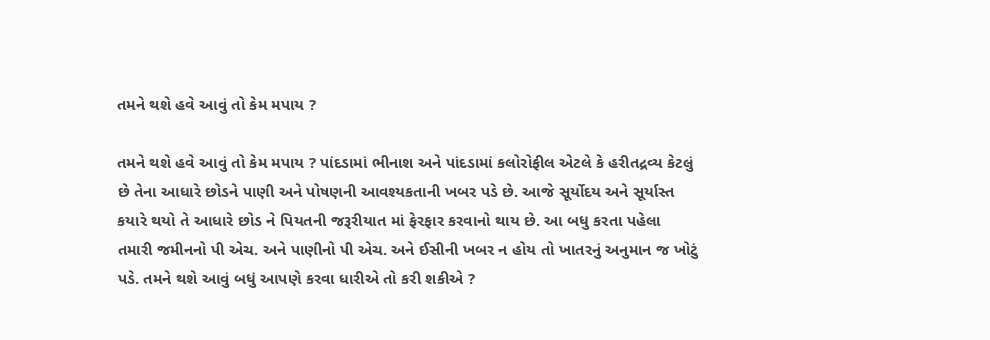તમને થશે હવે આવું તો કેમ મપાય ?

તમને થશે હવે આવું તો કેમ મપાય ? પાંદડામાં ભીનાશ અને પાંદડામાં કલોરોફીલ એટલે કે હરીતદ્રવ્ય કેટલું છે તેના આધારે છોડને પાણી અને પોષણની આવશ્યકતાની ખબર પડે છે. આજે સૂર્યોદય અને સૂર્યાસ્ત કયારે થયો તે આધારે છોડ ને પિયતની જરૂરીયાત માં ફેરફાર કરવાનો થાય છે. આ બધુ કરતા પહેલા તમારી જમીનનો પી એચ. અને પાણીનો પી એચ. અને ઈસીની ખબર ન હોય તો ખાતરનું અનુમાન જ ખોટું પડે. તમને થશે આવું બધું આપણે કરવા ધારીએ તો કરી શકીએ ?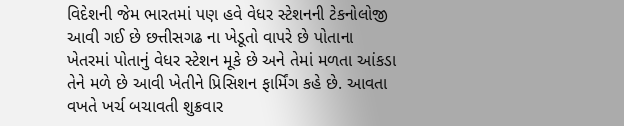વિદેશની જેમ ભારતમાં પણ હવે વેધર સ્ટેશનની ટેકનોલોજી આવી ગઈ છે છત્તીસગઢ ના ખેડૂતો વાપરે છે પોતાના ખેતરમાં પોતાનું વેધર સ્ટેશન મૂકે છે અને તેમાં મળતા આંકડા તેને મળે છે આવી ખેતીને પ્રિસિશન ફાર્મિંગ કહે છે. આવતા વખતે ખર્ચ બચાવતી શુક્રવાર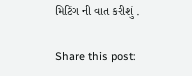મિટિંગ ની વાત કરીશું .

Share this post: